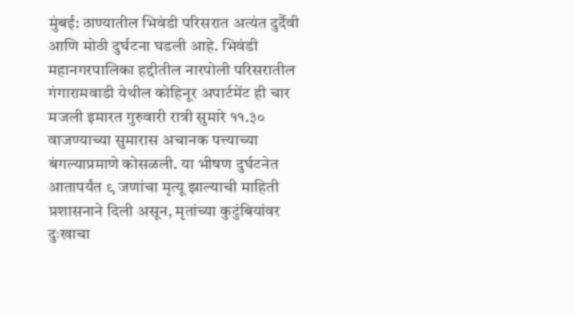मुंबई: ठाण्यातील भिवंडी परिसरात अत्यंत दुर्दैवी आणि मोठी दुर्घटना घडली आहे. भिवंडी महानगरपालिका हद्दीतील नारपोली परिसरातील गंगारामवाडी येथील कोहिनूर अपार्टमेंट ही चार मजली इमारत गुरुवारी रात्री सुमारे ११.३० वाजण्याच्या सुमारास अचानक पत्त्याच्या बंगल्याप्रमाणे कोसळली. या भीषण दुर्घटनेत आतापर्यंत ९ जणांचा मृत्यू झाल्याची माहिती प्रशासनाने दिली असून, मृतांच्या कुटुंबियांवर दुःखाचा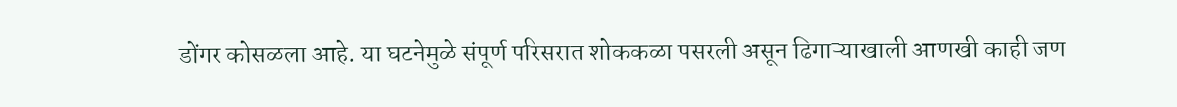डोंगर कोसळला आहे. या घटनेमुळे संपूर्ण परिसरात शोककळा पसरली असून ढिगाऱ्याखाली आणखी काही जण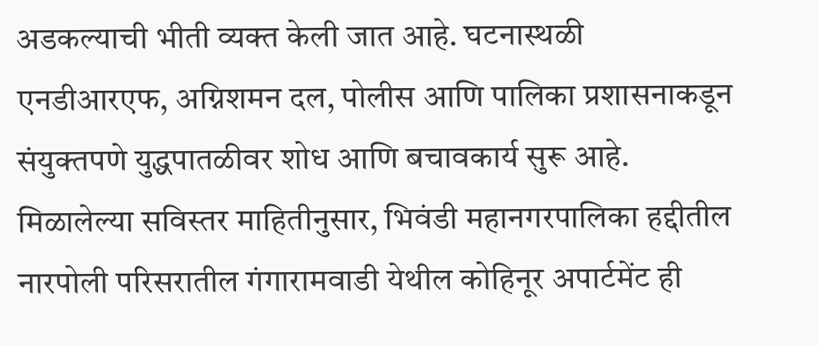अडकल्याची भीती व्यक्त केली जात आहे. घटनास्थळी एनडीआरएफ, अग्निशमन दल, पोलीस आणि पालिका प्रशासनाकडून संयुक्तपणे युद्धपातळीवर शोध आणि बचावकार्य सुरू आहे.
मिळालेल्या सविस्तर माहितीनुसार, भिवंडी महानगरपालिका हद्दीतील नारपोली परिसरातील गंगारामवाडी येथील कोहिनूर अपार्टमेंट ही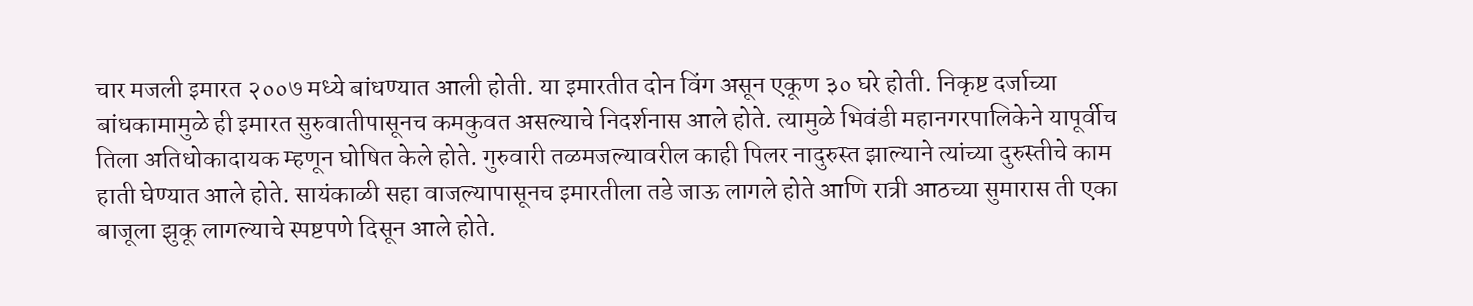चार मजली इमारत २००७ मध्ये बांधण्यात आली होती. या इमारतीत दोन विंग असून एकूण ३० घरे होती. निकृष्ट दर्जाच्या बांधकामामुळे ही इमारत सुरुवातीपासूनच कमकुवत असल्याचे निदर्शनास आले होते. त्यामुळे भिवंडी महानगरपालिकेने यापूर्वीच तिला अतिधोकादायक म्हणून घोषित केले होते. गुरुवारी तळमजल्यावरील काही पिलर नादुरुस्त झाल्याने त्यांच्या दुरुस्तीचे काम हाती घेण्यात आले होते. सायंकाळी सहा वाजल्यापासूनच इमारतीला तडे जाऊ लागले होते आणि रात्री आठच्या सुमारास ती एका बाजूला झुकू लागल्याचे स्पष्टपणे दिसून आले होते.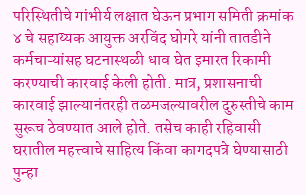परिस्थितीचे गांभीर्य लक्षात घेऊन प्रभाग समिती क्रमांक ४ चे सहाय्यक आयुक्त अरविंद घोगरे यांनी तातडीने कर्मचाऱ्यांसह घटनास्थळी धाव घेत इमारत रिकामी करण्याची कारवाई केली होती. मात्र, प्रशासनाची कारवाई झाल्यानंतरही तळमजल्यावरील दुरुस्तीचे काम सुरूच ठेवण्यात आले होते. तसेच काही रहिवासी घरातील महत्त्वाचे साहित्य किंवा कागदपत्रे घेण्यासाठी पुन्हा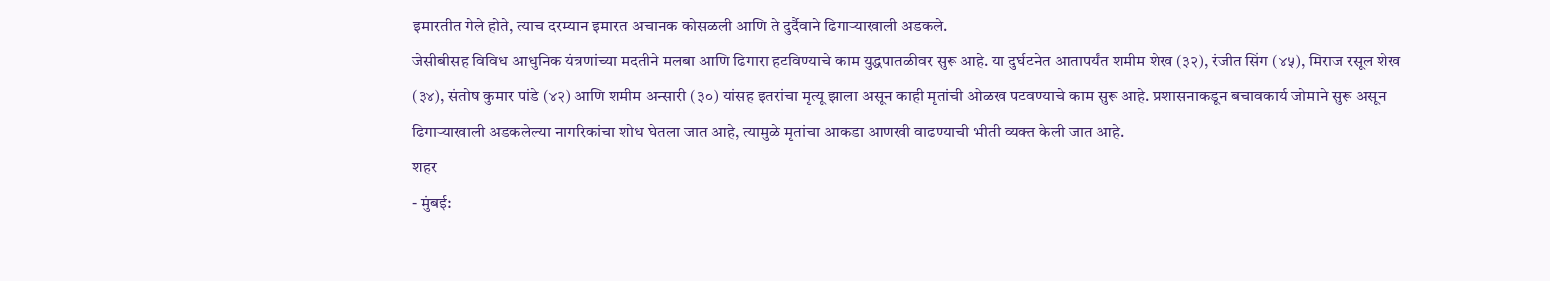इमारतीत गेले होते, त्याच दरम्यान इमारत अचानक कोसळली आणि ते दुर्दैवाने ढिगाऱ्याखाली अडकले.
जेसीबीसह विविध आधुनिक यंत्रणांच्या मदतीने मलबा आणि ढिगारा हटविण्याचे काम युद्धपातळीवर सुरू आहे. या दुर्घटनेत आतापर्यंत शमीम शेख (३२), रंजीत सिंग (४५), मिराज रसूल शेख (३४), संतोष कुमार पांडे (४२) आणि शमीम अन्सारी (३०) यांसह इतरांचा मृत्यू झाला असून काही मृतांची ओळख पटवण्याचे काम सुरू आहे. प्रशासनाकडून बचावकार्य जोमाने सुरू असून ढिगाऱ्याखाली अडकलेल्या नागरिकांचा शोध घेतला जात आहे, त्यामुळे मृतांचा आकडा आणखी वाढण्याची भीती व्यक्त केली जात आहे.
शहर
- मुंबई: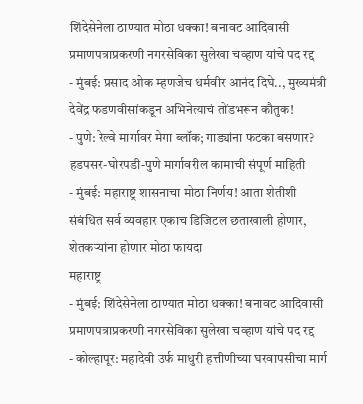शिंदेसेनेला ठाण्यात मोठा धक्का! बनावट आदिवासी प्रमाणपत्राप्रकरणी नगरसेविका सुलेखा चव्हाण यांचे पद रद्द
- मुंबई: प्रसाद ओक म्हणजेच धर्मवीर आनंद दिघे.., मुख्यमंत्री देवेंद्र फडणवीसांकडून अभिनेत्याचं तोंडभरून कौतुक!
- पुणे: रेल्वे मार्गावर मेगा ब्लॉक; गाड्यांना फटका बसणार? हडपसर-घोरपडी-पुणे मार्गावरील कामाची संपूर्ण माहिती
- मुंबई: महाराष्ट्र शासनाचा मोठा निर्णय! आता शेतीशी संबंधित सर्व व्यवहार एकाच डिजिटल छताखाली होणार, शेतकऱ्यांना होणार मोठा फायदा
महाराष्ट्र
- मुंबई: शिंदेसेनेला ठाण्यात मोठा धक्का! बनावट आदिवासी प्रमाणपत्राप्रकरणी नगरसेविका सुलेखा चव्हाण यांचे पद रद्द
- कोल्हापूर: महादेवी उर्फ माधुरी हत्तीणीच्या घरवापसीचा मार्ग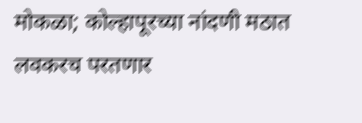मोकळा; कोल्हापूरच्या नांदणी मठात लवकरच परतणार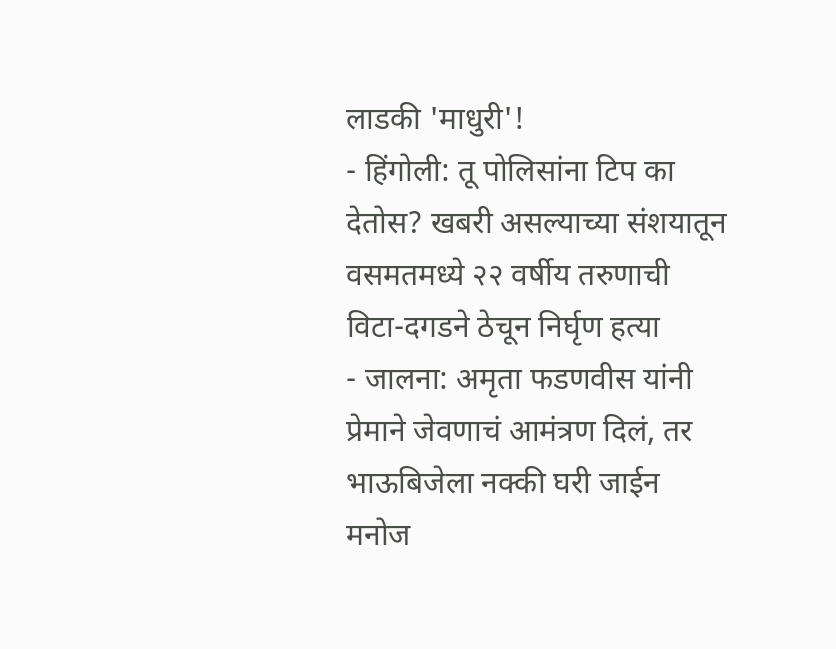लाडकी 'माधुरी'!
- हिंगोली: तू पोलिसांना टिप का देतोस? खबरी असल्याच्या संशयातून वसमतमध्ये २२ वर्षीय तरुणाची विटा-दगडने ठेचून निर्घृण हत्या
- जालना: अमृता फडणवीस यांनी प्रेमाने जेवणाचं आमंत्रण दिलं, तर भाऊबिजेला नक्की घरी जाईन मनोज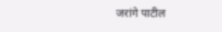जरांगे पाटील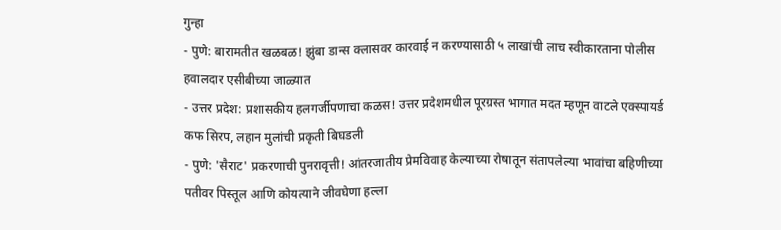गुन्हा
- पुणे: बारामतीत खळबळ! झुंबा डान्स क्लासवर कारवाई न करण्यासाठी ५ लाखांची लाच स्वीकारताना पोलीस हवालदार एसीबीच्या जाळ्यात
- उत्तर प्रदेश: प्रशासकीय हलगर्जीपणाचा कळस! उत्तर प्रदेशमधील पूरग्रस्त भागात मदत म्हणून वाटले एक्स्पायर्ड कफ सिरप, लहान मुलांची प्रकृती बिघडली
- पुणे: 'सैराट' प्रकरणाची पुनरावृत्ती! आंतरजातीय प्रेमविवाह केल्याच्या रोषातून संतापलेल्या भावांचा बहिणीच्या पतीवर पिस्तूल आणि कोयत्याने जीवघेणा हल्ला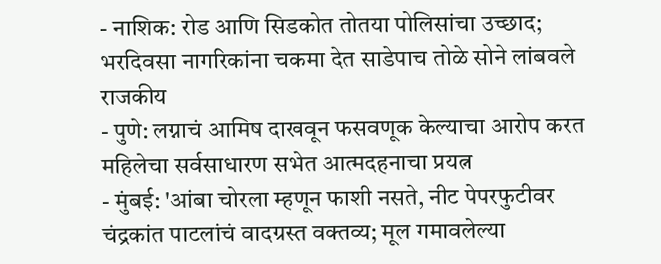- नाशिक: रोड आणि सिडकोत तोतया पोलिसांचा उच्छाद; भरदिवसा नागरिकांना चकमा देत साडेपाच तोळे सोने लांबवले
राजकीय
- पुणे: लग्नाचं आमिष दाखवून फसवणूक केल्याचा आरोप करत महिलेचा सर्वसाधारण सभेत आत्मदहनाचा प्रयत्न
- मुंबई: 'आंबा चोरला म्हणून फाशी नसते, नीट पेपरफुटीवर चंद्रकांत पाटलांचं वादग्रस्त वक्तव्य; मूल गमावलेल्या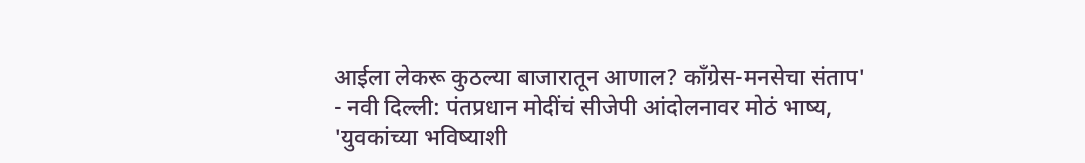आईला लेकरू कुठल्या बाजारातून आणाल? काँग्रेस-मनसेचा संताप'
- नवी दिल्ली: पंतप्रधान मोदींचं सीजेपी आंदोलनावर मोठं भाष्य, 'युवकांच्या भविष्याशी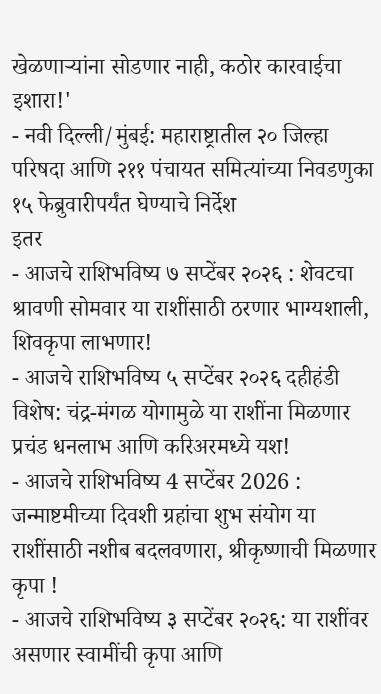खेळणाऱ्यांना सोडणार नाही, कठोर कारवाईचा इशारा!'
- नवी दिल्ली/मुंबई: महाराष्ट्रातील २० जिल्हा परिषदा आणि २११ पंचायत समित्यांच्या निवडणुका १५ फेब्रुवारीपर्यंत घेण्याचे निर्देश
इतर
- आजचे राशिभविष्य ७ सप्टेंबर २०२६ : शेवटचा श्रावणी सोमवार या राशींसाठी ठरणार भाग्यशाली, शिवकृपा लाभणार!
- आजचे राशिभविष्य ५ सप्टेंबर २०२६ दहीहंडी विशेष: चंद्र-मंगळ योगामुळे या राशींना मिळणार प्रचंड धनलाभ आणि करिअरमध्ये यश!
- आजचे राशिभविष्य 4 सप्टेंबर 2026 : जन्माष्टमीच्या दिवशी ग्रहांचा शुभ संयोग या राशींसाठी नशीब बदलवणारा, श्रीकृष्णाची मिळणार कृपा !
- आजचे राशिभविष्य ३ सप्टेंबर २०२६: या राशींवर असणार स्वामींची कृपा आणि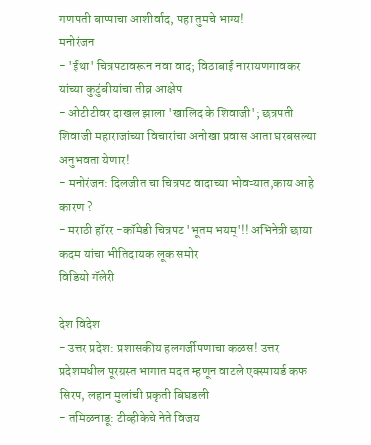गणपती बाप्पाचा आशीर्वाद, पहा तुमचे भाग्य!
मनोरंजन
- 'ईथा' चित्रपटावरून नवा वाद; विठाबाई नारायणगावकर यांच्या कुटुंबीयांचा तीव्र आक्षेप
- ओटीटीवर दाखल झाला 'खालिद के शिवाजी'; छत्रपती शिवाजी महाराजांच्या विचारांचा अनोखा प्रवास आता घरबसल्या अनुभवता येणार!
- मनोरंजन: दिलजीत चा चित्रपट वादाच्या भोवऱ्यात,काय आहे कारण ?
- मराठी हॉरर -कॉमेडी चित्रपट 'भूतम भयम्'!! अभिनेत्री छाया कदम यांचा भीतिदायक लूक समोर
विडियो गॅलेरी

देश विदेश
- उत्तर प्रदेश: प्रशासकीय हलगर्जीपणाचा कळस! उत्तर प्रदेशमधील पूरग्रस्त भागात मदत म्हणून वाटले एक्स्पायर्ड कफ सिरप, लहान मुलांची प्रकृती बिघडली
- तमिळनाडू: टीव्हीकेचे नेते विजय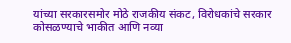यांच्या सरकारसमोर मोठे राजकीय संकट, विरोधकांचे सरकार कोसळण्याचे भाकीत आणि नव्या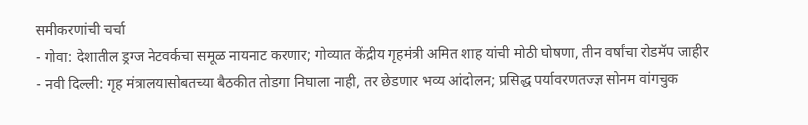समीकरणांची चर्चा
- गोवा: देशातील ड्रग्ज नेटवर्कचा समूळ नायनाट करणार; गोव्यात केंद्रीय गृहमंत्री अमित शाह यांची मोठी घोषणा, तीन वर्षांचा रोडमॅप जाहीर
- नवी दिल्ली: गृह मंत्रालयासोबतच्या बैठकीत तोडगा निघाला नाही, तर छेडणार भव्य आंदोलन; प्रसिद्ध पर्यावरणतज्ज्ञ सोनम वांगचुक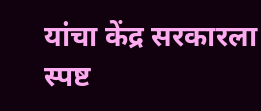यांचा केंद्र सरकारला स्पष्ट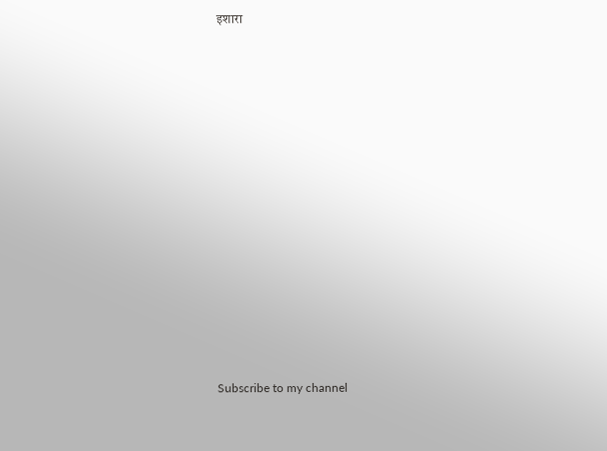इशारा



























Subscribe to my channel